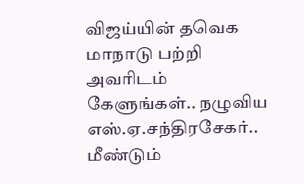விஜய்யின் தவெக மாநாடு பற்றி அவரிடம் கேளுங்கள்.. நழுவிய எஸ்.ஏ.சந்திரசேகர்.. மீண்டும்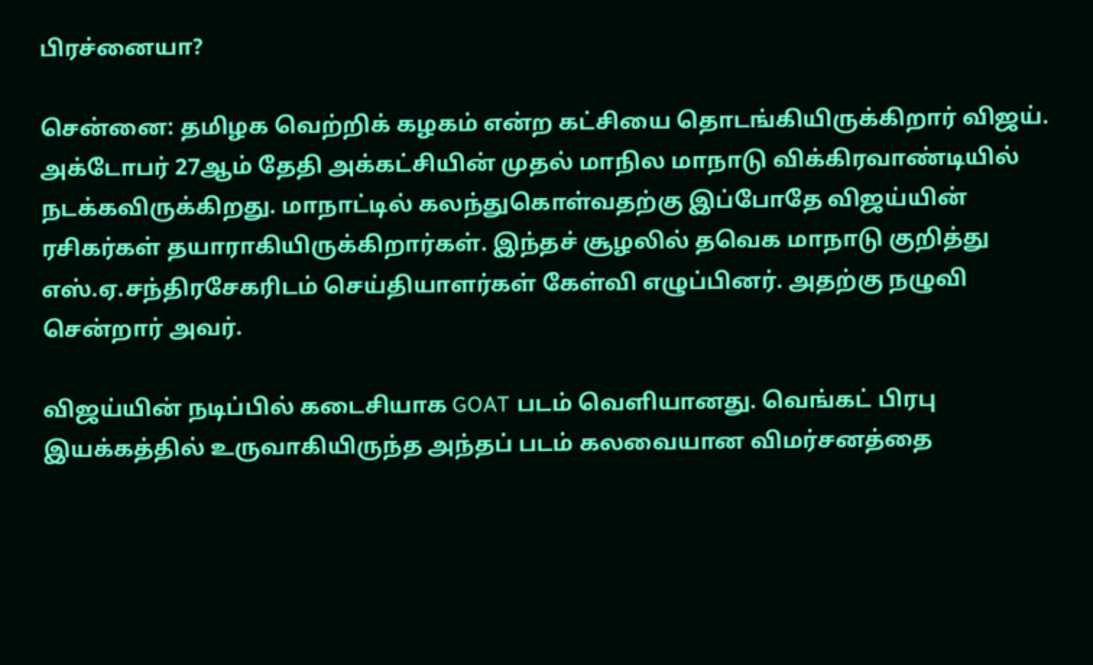பிரச்னையா?

சென்னை: தமிழக வெற்றிக் கழகம் என்ற கட்சியை தொடங்கியிருக்கிறார் விஜய். அக்டோபர் 27ஆம் தேதி அக்கட்சியின் முதல் மாநில மாநாடு விக்கிரவாண்டியில் நடக்கவிருக்கிறது. மாநாட்டில் கலந்துகொள்வதற்கு இப்போதே விஜய்யின் ரசிகர்கள் தயாராகியிருக்கிறார்கள். இந்தச் சூழலில் தவெக மாநாடு குறித்து எஸ்.ஏ.சந்திரசேகரிடம் செய்தியாளர்கள் கேள்வி எழுப்பினர். அதற்கு நழுவி சென்றார் அவர்.

விஜய்யின் நடிப்பில் கடைசியாக GOAT படம் வெளியானது. வெங்கட் பிரபு இயக்கத்தில் உருவாகியிருந்த அந்தப் படம் கலவையான விமர்சனத்தை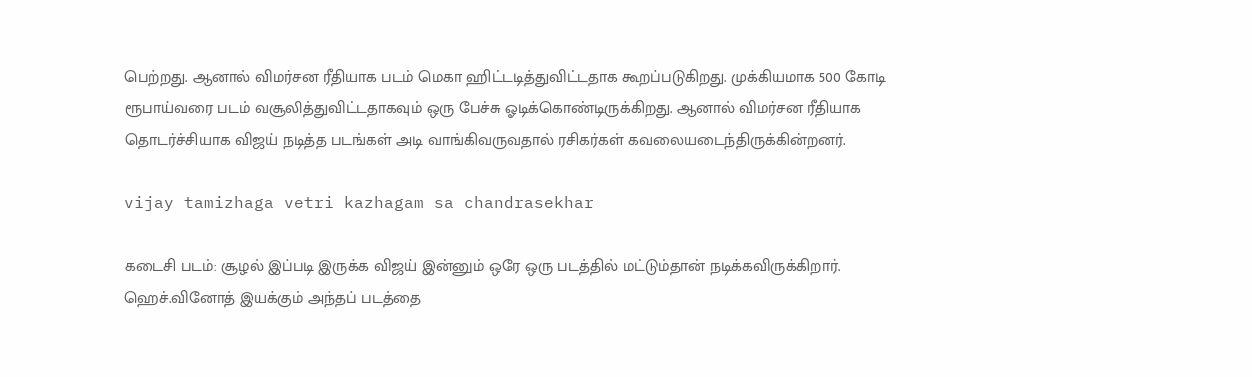பெற்றது. ஆனால் விமர்சன ரீதியாக படம் மெகா ஹிட்டடித்துவிட்டதாக கூறப்படுகிறது. முக்கியமாக 500 கோடி ரூபாய்வரை படம் வசூலித்துவிட்டதாகவும் ஒரு பேச்சு ஓடிக்கொண்டிருக்கிறது. ஆனால் விமர்சன ரீதியாக தொடர்ச்சியாக விஜய் நடித்த படங்கள் அடி வாங்கிவருவதால் ரசிகர்கள் கவலையடைந்திருக்கின்றனர்.

vijay tamizhaga vetri kazhagam sa chandrasekhar

கடைசி படம்: சூழல் இப்படி இருக்க விஜய் இன்னும் ஒரே ஒரு படத்தில் மட்டும்தான் நடிக்கவிருக்கிறார். ஹெச்.வினோத் இயக்கும் அந்தப் படத்தை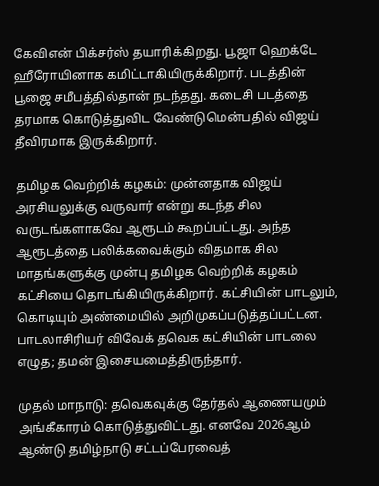கேவிஎன் பிக்சர்ஸ் தயாரிக்கிறது. பூஜா ஹெக்டே ஹீரோயினாக கமிட்டாகியிருக்கிறார். படத்தின் பூஜை சமீபத்தில்தான் நடந்தது. கடைசி படத்தை தரமாக கொடுத்துவிட வேண்டுமென்பதில் விஜய் தீவிரமாக இருக்கிறார்.

தமிழக வெற்றிக் கழகம்: முன்னதாக விஜய் அரசியலுக்கு வருவார் என்று கடந்த சில வருடங்களாகவே ஆரூடம் கூறப்பட்டது. அந்த ஆரூடத்தை பலிக்கவைக்கும் விதமாக சில மாதங்களுக்கு முன்பு தமிழக வெற்றிக் கழகம் கட்சியை தொடங்கியிருக்கிறார். கட்சியின் பாடலும், கொடியும் அண்மையில் அறிமுகப்படுத்தப்பட்டன. பாடலாசிரியர் விவேக் தவெக கட்சியின் பாடலை எழுத; தமன் இசையமைத்திருந்தார்.

முதல் மாநாடு: தவெகவுக்கு தேர்தல் ஆணையமும் அங்கீகாரம் கொடுத்துவிட்டது. எனவே 2026ஆம் ஆண்டு தமிழ்நாடு சட்டப்பேரவைத்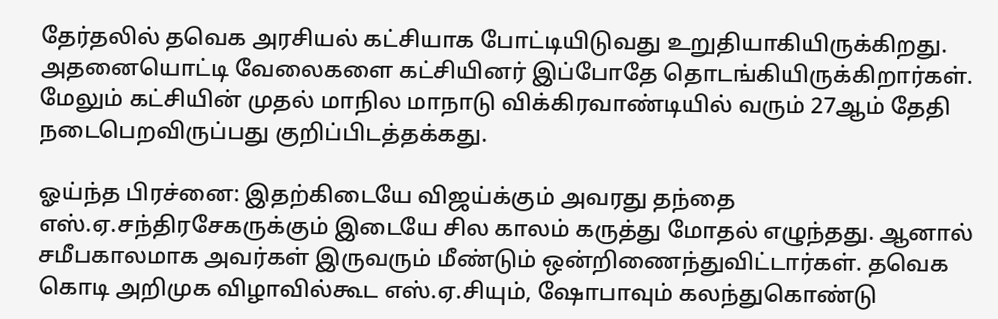தேர்தலில் தவெக அரசியல் கட்சியாக போட்டியிடுவது உறுதியாகியிருக்கிறது. அதனையொட்டி வேலைகளை கட்சியினர் இப்போதே தொடங்கியிருக்கிறார்கள். மேலும் கட்சியின் முதல் மாநில மாநாடு விக்கிரவாண்டியில் வரும் 27ஆம் தேதி நடைபெறவிருப்பது குறிப்பிடத்தக்கது.

ஓய்ந்த பிரச்னை: இதற்கிடையே விஜய்க்கும் அவரது தந்தை எஸ்.ஏ.சந்திரசேகருக்கும் இடையே சில காலம் கருத்து மோதல் எழுந்தது. ஆனால் சமீபகாலமாக அவர்கள் இருவரும் மீண்டும் ஒன்றிணைந்துவிட்டார்கள். தவெக கொடி அறிமுக விழாவில்கூட எஸ்.ஏ.சியும், ஷோபாவும் கலந்துகொண்டு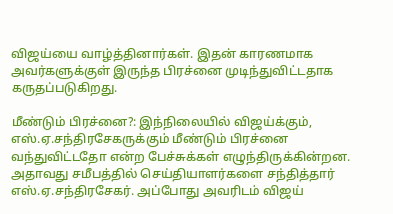விஜய்யை வாழ்த்தினார்கள். இதன் காரணமாக அவர்களுக்குள் இருந்த பிரச்னை முடிந்துவிட்டதாக கருதப்படுகிறது.

மீண்டும் பிரச்னை?: இந்நிலையில் விஜய்க்கும், எஸ்.ஏ.சந்திரசேகருக்கும் மீண்டும் பிரச்னை வந்துவிட்டதோ என்ற பேச்சுக்கள் எழுந்திருக்கின்றன. அதாவது சமீபத்தில் செய்தியாளர்களை சந்தித்தார் எஸ்.ஏ.சந்திரசேகர். அப்போது அவரிடம் விஜய்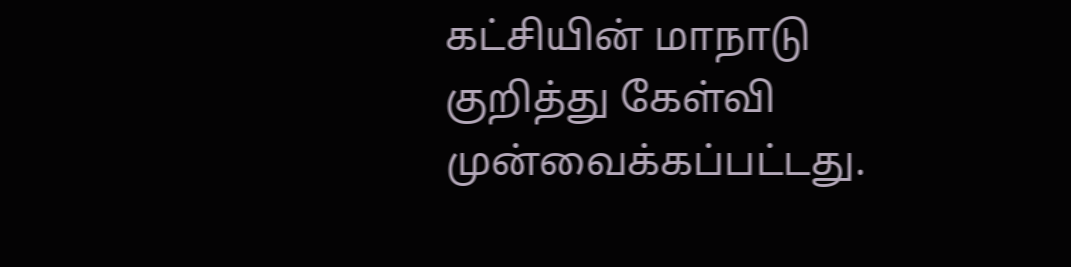கட்சியின் மாநாடு குறித்து கேள்வி முன்வைக்கப்பட்டது.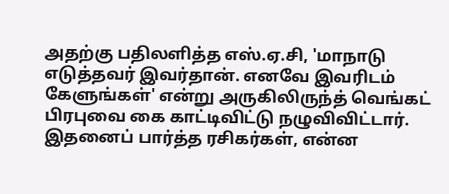அதற்கு பதிலளித்த எஸ்.ஏ.சி, 'மாநாடு எடுத்தவர் இவர்தான். எனவே இவரிடம் கேளுங்கள்' என்று அருகிலிருந்த் வெங்கட் பிரபுவை கை காட்டிவிட்டு நழுவிவிட்டார். இதனைப் பார்த்த ரசிகர்கள், என்ன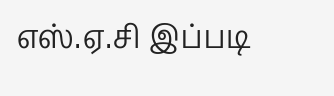எஸ்.ஏ.சி இப்படி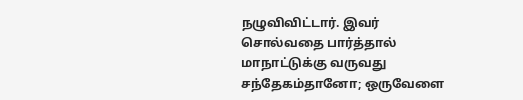நழுவிவிட்டார். இவர் சொல்வதை பார்த்தால் மாநாட்டுக்கு வருவது சந்தேகம்தானோ; ஒருவேளை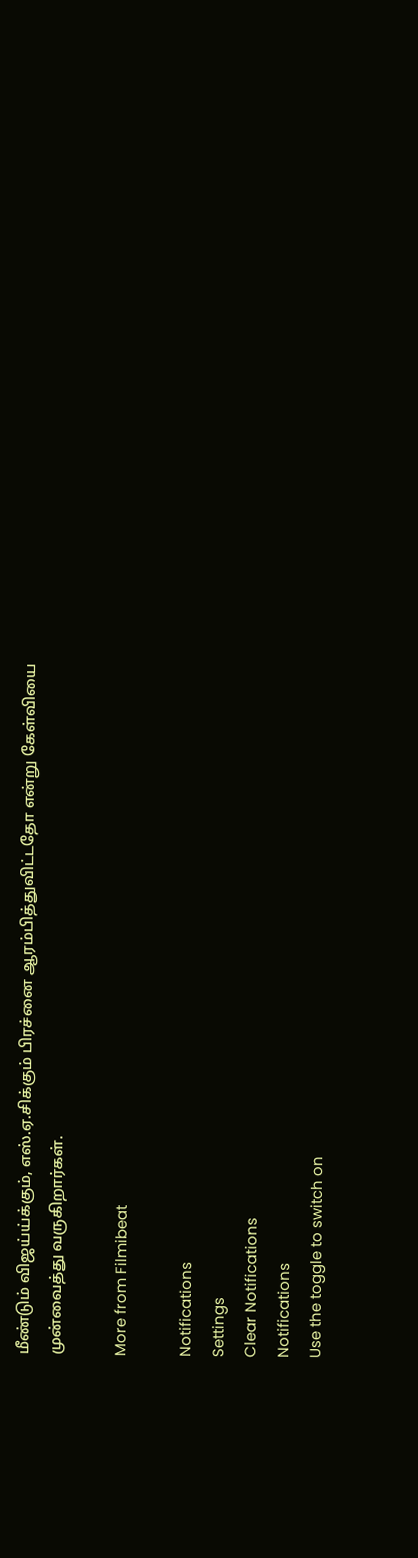மீண்டும் விஜய்ய்க்கும், எஸ்.ஏ.சிக்கும் பிரச்னை ஆரம்பித்துவிட்டதோ என்று கேள்வியை முன்வைத்து வருகிறார்கள்.

More from Filmibeat

Notifications
Settings
Clear Notifications
Notifications
Use the toggle to switch on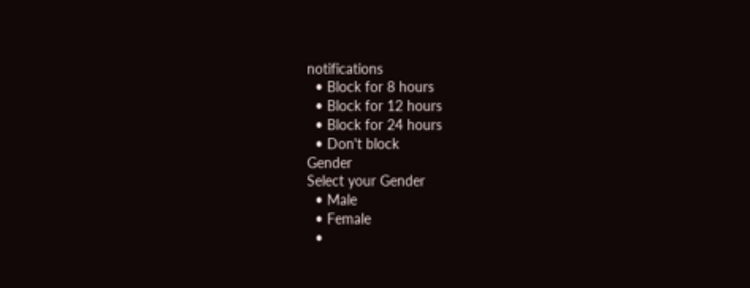notifications
  • Block for 8 hours
  • Block for 12 hours
  • Block for 24 hours
  • Don't block
Gender
Select your Gender
  • Male
  • Female
  •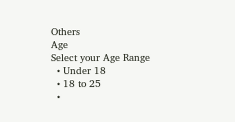Others
Age
Select your Age Range
  • Under 18
  • 18 to 25
  •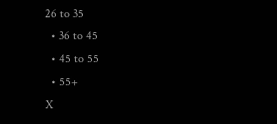26 to 35
  • 36 to 45
  • 45 to 55
  • 55+
X